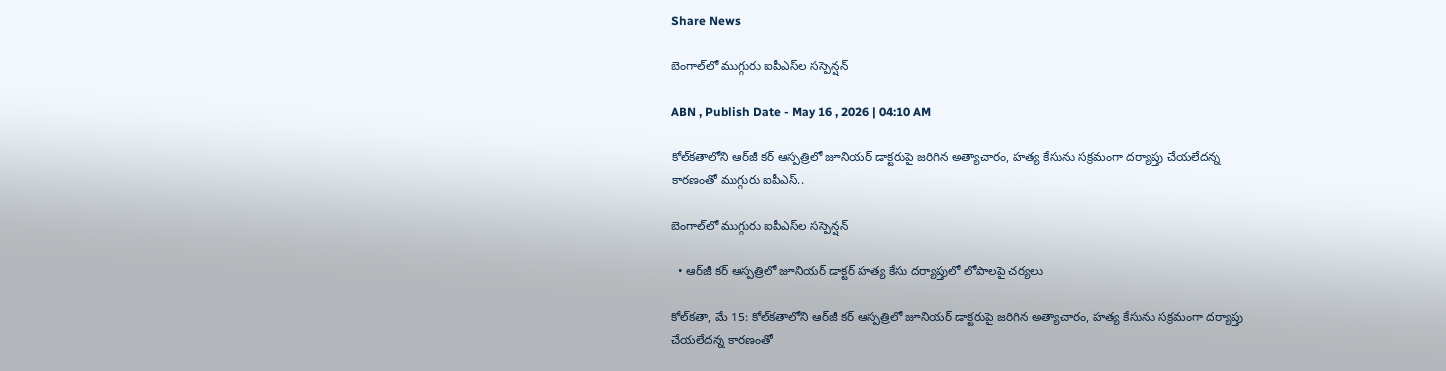Share News

బెంగాల్‌లో ముగ్గురు ఐపీఎస్‌ల సస్పెన్షన్‌

ABN , Publish Date - May 16 , 2026 | 04:10 AM

కోల్‌కతాలోని ఆర్‌జీ కర్‌ ఆస్పత్రిలో జూనియర్‌ డాక్టరుపై జరిగిన అత్యాచారం, హత్య కేసును సక్రమంగా దర్యాప్తు చేయలేదన్న కారణంతో ముగ్గురు ఐపీఎస్‌..

బెంగాల్‌లో ముగ్గురు ఐపీఎస్‌ల సస్పెన్షన్‌

  • ఆర్‌జీ కర్‌ ఆస్పత్రిలో జూనియర్‌ డాక్టర్‌ హత్య కేసు దర్యాప్తులో లోపాలపై చర్యలు

కోల్‌కతా, మే 15: కోల్‌కతాలోని ఆర్‌జీ కర్‌ ఆస్పత్రిలో జూనియర్‌ డాక్టరుపై జరిగిన అత్యాచారం, హత్య కేసును సక్రమంగా దర్యాప్తు చేయలేదన్న కారణంతో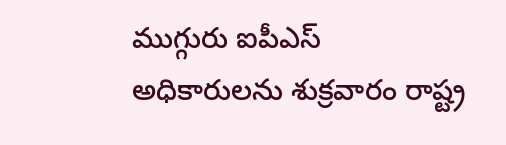ముగ్గురు ఐపీఎస్‌ అధికారులను శుక్రవారం రాష్ట్ర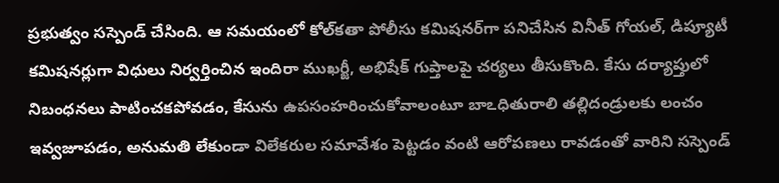ప్రభుత్వం సస్పెండ్‌ చేసింది. ఆ సమయంలో కోల్‌కతా పోలీసు కమిషనర్‌గా పనిచేసిన వినీత్‌ గోయల్‌, డిప్యూటీ కమిషనర్లుగా విధులు నిర్వర్తించిన ఇందిరా ముఖర్జీ, అభిషేక్‌ గుప్తాలపై చర్యలు తీసుకొంది. కేసు దర్యాప్తులో నిబంధనలు పాటించకపోవడం, కేసును ఉపసంహరించుకోవాలంటూ బాఽధితురాలి తల్లిదండ్రులకు లంచం ఇవ్వజూపడం, అనుమతి లేకుండా విలేకరుల సమావేశం పెట్టడం వంటి ఆరోపణలు రావడంతో వారిని సస్పెండ్‌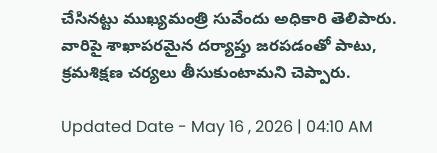చేసినట్టు ముఖ్యమంత్రి సువేందు అధికారి తెలిపారు. వారిపై శాఖాపరమైన దర్యాప్తు జరపడంతో పాటు, క్రమశిక్షణ చర్యలు తీసుకుంటామని చెప్పారు.

Updated Date - May 16 , 2026 | 04:10 AM